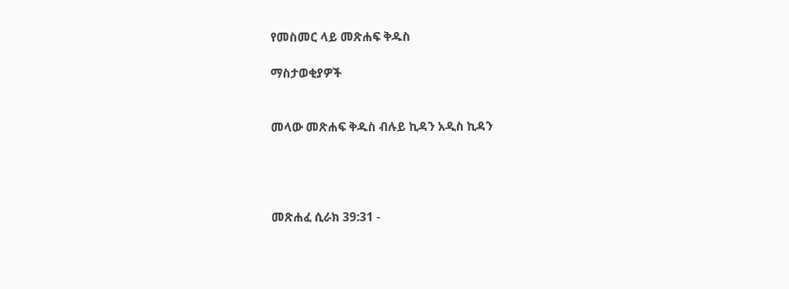የመስመር ላይ መጽሐፍ ቅዱስ

ማስታወቂያዎች


መላው መጽሐፍ ቅዱስ ብሉይ ኪዳን አዲስ ኪዳን




መጽሐፈ ሲራክ 39:31 -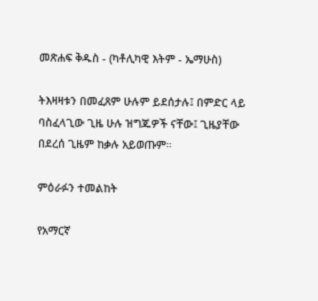መጽሐፍ ቅዱስ - (ካቶሊካዊ እትም - ኤማሁስ)

ትእዛዛቱን በመፈጸም ሁሉም ይደሰታሉ፤ በምድር ላይ ባስፈላጊው ጊዜ ሁሉ ዝግጁዎች ናቸው፤ ጊዜያቸው በደረሰ ጊዜም ከቃሉ አይወጡም።

ምዕራፉን ተመልከት

የአማርኛ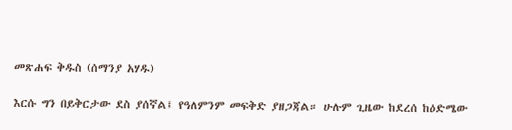መጽሐፍ ቅዱስ (ሰማንያ አሃዱ)

እርሱ ግን በይቅርታው ደስ ያሰኛል፤ የዓለምንም መፍቅድ ያዘጋጃል። ሁሉም ጊዜው ከደረሰ ከዕድሜው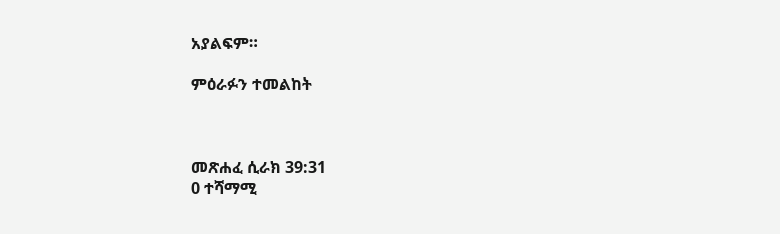አያልፍም።

ምዕራፉን ተመልከት



መጽሐፈ ሲራክ 39:31
0 ተሻማሚ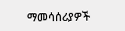ማመሳሰሪያዎች